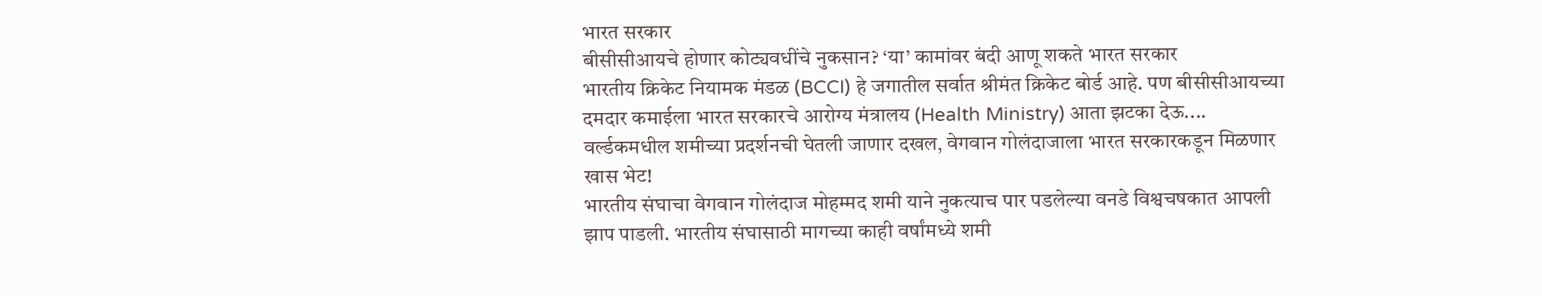भारत सरकार
बीसीसीआयचे होणार कोट्यवधींचे नुकसान? ‘या’ कामांवर बंदी आणू शकते भारत सरकार
भारतीय क्रिकेट नियामक मंडळ (BCCI) हे जगातील सर्वात श्रीमंत क्रिकेट बोर्ड आहे. पण बीसीसीआयच्या दमदार कमाईला भारत सरकारचे आरोग्य मंत्रालय (Health Ministry) आता झटका देऊ....
वर्ल्डकमधील शमीच्या प्रदर्शनची घेतली जाणार दखल, वेगवान गोलंदाजाला भारत सरकारकडून मिळणार खास भेट!
भारतीय संघाचा वेगवान गोलंदाज मोहम्मद शमी याने नुकत्याच पार पडलेल्या वनडे विश्वचषकात आपली झाप पाडली. भारतीय संघासाठी मागच्या काही वर्षांमध्ये शमी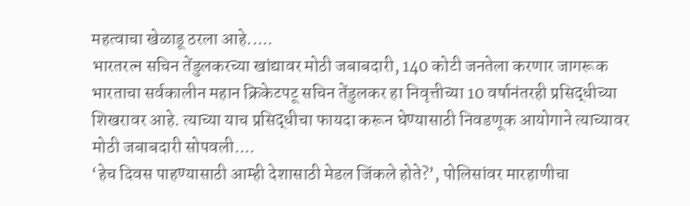महत्वाचा खेळाडू ठरला आहे.....
भारतरत्न सचिन तेंडुलकरच्या खांद्यावर मोठी जबाबदारी, 140 कोटी जनतेला करणार जागरूक
भारताचा सर्वकालीन महान क्रिकेटपटू सचिन तेंडुलकर हा निवृत्तीच्या 10 वर्षानंतरही प्रसिद्धीच्या शिखरावर आहे. त्याच्या याच प्रसिद्धीचा फायदा करून घेण्यासाठी निवडणूक आयोगाने त्याच्यावर मोठी जबाबदारी सोपवली....
‘हेच दिवस पाहण्यासाठी आम्ही देशासाठी मेडल जिंकले होते?’, पोलिसांवर मारहाणीचा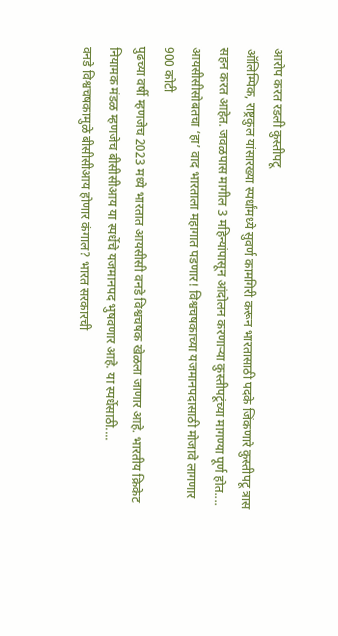आरोप करत रडली कुस्तीपटू
ऑलिम्पिक, राष्ट्रकुल यांसारख्या स्पर्धांमध्ये सुवर्ण कामगिरी करून भारतासाठी पदके जिंकणारे कुस्तीपटू त्रास सहन करत आहेत. जवळपास मागील 3 महिन्यांपासून आंदोलन करणाऱ्या कुस्तीपटूंच्या मागण्या पूर्ण होत....
आयसीसीसोबतचा ‘हा’ वाद भारताला महागात पडणार! विश्वचषकाच्या यजमानपदासाठी मोजावे लागणार 900 कोटी
पुढच्या वर्षी म्हणजेच 2023 मध्ये भारतात आयसीसी वनडे विश्वचषक खेळला जाणार आहे. भारतीय क्रिकेट नियामक मंडळ म्हणजेच बीसीसीआय या स्पर्धेचे यजमानपद भुषवणार आहे. या स्पर्धेसाठी....
वनडे विश्वचषकामुळे बीसीसीआय होणार कंगाल? भारत सरकारची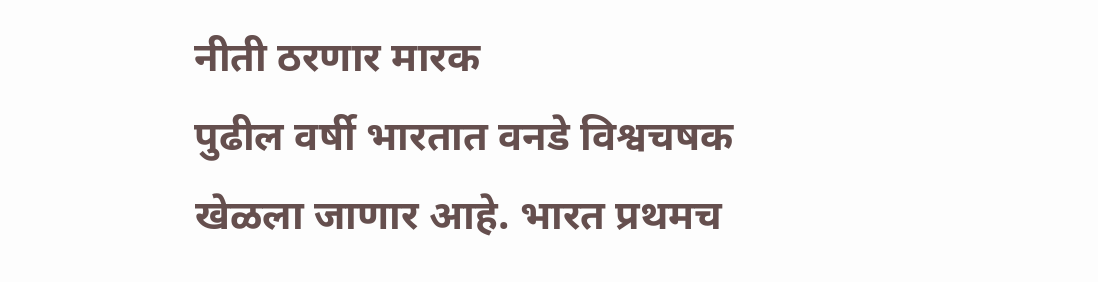नीती ठरणार मारक
पुढील वर्षी भारतात वनडे विश्वचषक खेळला जाणार आहे. भारत प्रथमच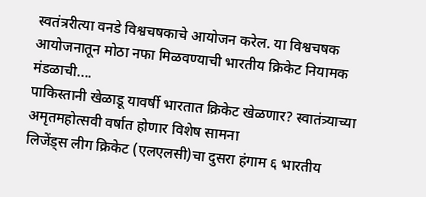स्वतंत्ररीत्या वनडे विश्वचषकाचे आयोजन करेल. या विश्वचषक आयोजनातून मोठा नफा मिळवण्याची भारतीय क्रिकेट नियामक मंडळाची....
पाकिस्तानी खेळाडू यावर्षी भारतात क्रिकेट खेळणार? स्वातंत्र्याच्या अमृतमहोत्सवी वर्षात होणार विशेष सामना
लिजेंड्स लीग क्रिकेट (एलएलसी)चा दुसरा हंगाम ६ भारतीय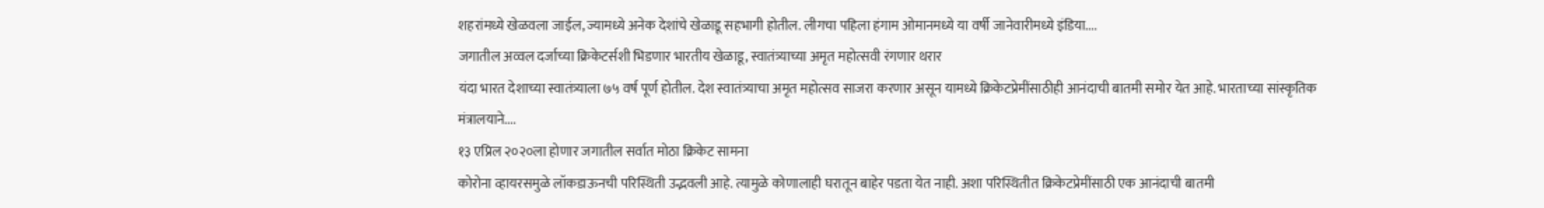शहरांमध्ये खेळवला जाईल, ज्यामध्ये अनेक देशांचे खेळाडू सहभागी होतील. लीगचा पहिला हंगाम ओमानमध्ये या वर्षी जानेवारीमध्ये इंडिया....
जगातील अव्वल दर्जाच्या क्रिकेटर्सशी भिडणार भारतीय खेळाडू, स्वातंत्र्याच्या अमृत महोत्सवी रंगणार थरार
यंदा भारत देशाच्या स्वातंत्र्याला ७५ वर्ष पूर्ण होतील. देश स्वातंत्र्याचा अमृत महोत्सव साजरा करणार असून यामध्ये क्रिकेटप्रेमींसाठीही आनंदाची बातमी समोर येत आहे. भारताच्या सांस्कृतिक मंत्रालयाने....
१३ एप्रिल २०२०ला होणार जगातील सर्वात मोठा क्रिकेट सामना
कोरोना व्हायरसमुळे लॉकडाऊनची परिस्थिती उद्भवली आहे. त्यामुळे कोणालाही घरातून बाहेर पडता येत नाही. अशा परिस्थितीत क्रिकेटप्रेमींसाठी एक आनंदाची बातमी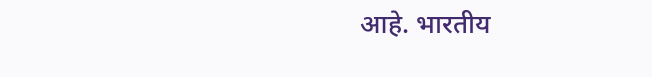आहे. भारतीय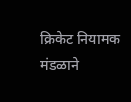क्रिकेट नियामक मंडळाने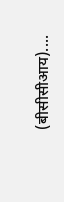(बीसीसीआय)....